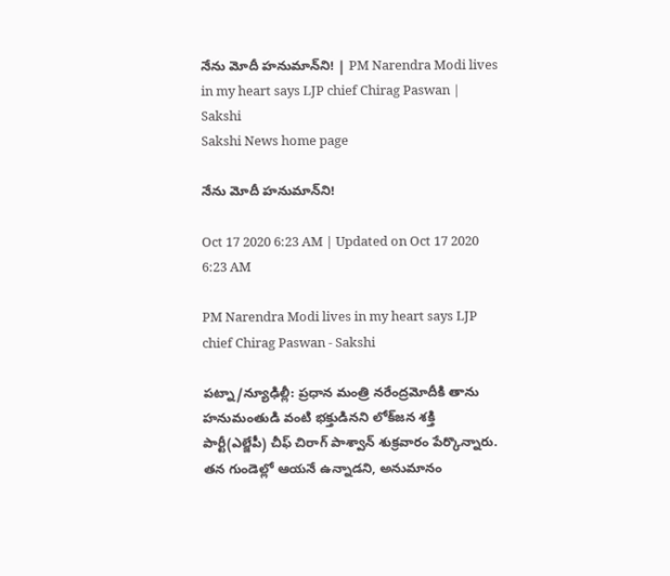నేను మోదీ హనుమాన్‌ని! | PM Narendra Modi lives in my heart says LJP chief Chirag Paswan | Sakshi
Sakshi News home page

నేను మోదీ హనుమాన్‌ని!

Oct 17 2020 6:23 AM | Updated on Oct 17 2020 6:23 AM

PM Narendra Modi lives in my heart says LJP chief Chirag Paswan - Sakshi

పట్నా/న్యూఢిల్లీ: ప్రధాన మంత్రి నరేంద్రమోదీకి తాను హనుమంతుడి వంటి భక్తుడినని లోక్‌జన శక్తి పార్టీ(ఎల్జేపీ) చీఫ్‌ చిరాగ్‌ పాశ్వాన్‌ శుక్రవారం పేర్కొన్నారు. తన గుండెల్లో ఆయనే ఉన్నాడని, అనుమానం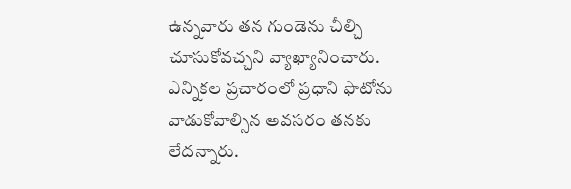ఉన్నవారు తన గుండెను చీల్చి చూసుకోవచ్చని వ్యాఖ్యానించారు. ఎన్నికల ప్రచారంలో ప్రధాని ఫొటోను వాడుకోవాల్సిన అవసరం తనకు లేదన్నారు.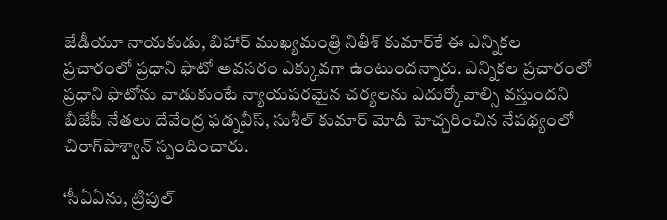జేడీయూ నాయకుడు, బిహార్‌ ముఖ్యమంత్రి నితీశ్‌ కుమార్‌కే ఈ ఎన్నికల ప్రచారంలో ప్రధాని ఫొటో అవసరం ఎక్కువగా ఉంటుందన్నారు. ఎన్నికల ప్రచారంలో ప్రధాని ఫొటోను వాడుకుంటే న్యాయపరమైన చర్యలను ఎదుర్కోవాల్సి వస్తుందని బీజేపీ నేతలు దేవేంద్ర ఫడ్నవీస్, సుశీల్‌ కుమార్‌ మోదీ హెచ్చరించిన నేపథ్యంలో చిరాగ్‌పాశ్వాన్‌ స్పందించారు.

‘సీఏఏను, ట్రిపుల్‌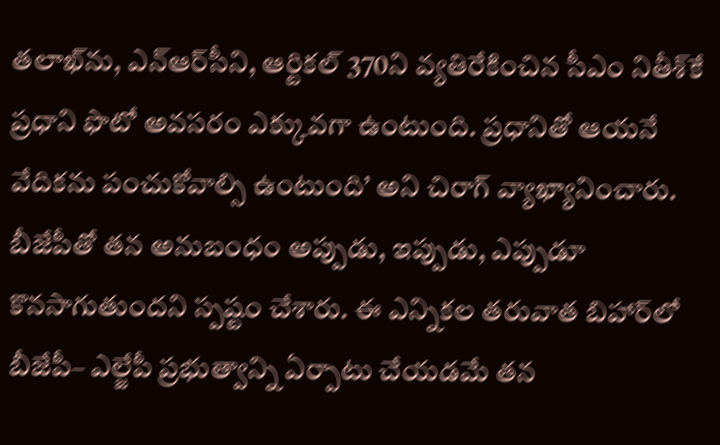తలాఖ్‌ను, ఎన్‌ఆర్‌సీని, ఆర్టికల్‌ 370ని వ్యతిరేకించిన సీఎం నితీశ్‌కే ప్రధాని ఫొటో అవసరం ఎక్కువగా ఉంటుంది. ప్రధానితో ఆయనే వేదికను పంచుకోవాల్సి ఉంటుంది’ అని చిరాగ్‌ వ్యాఖ్యానించారు. బీజేపీతో తన అనుబంధం అప్పుడు, ఇప్పుడు, ఎప్పుడూ కొనసాగుతుందని స్పష్టం చేశారు. ఈ ఎన్నికల తరువాత బిహార్‌లో బీజేపీ– ఎల్జేపీ ప్రభుత్వాన్ని ఏర్పాటు చేయడమే తన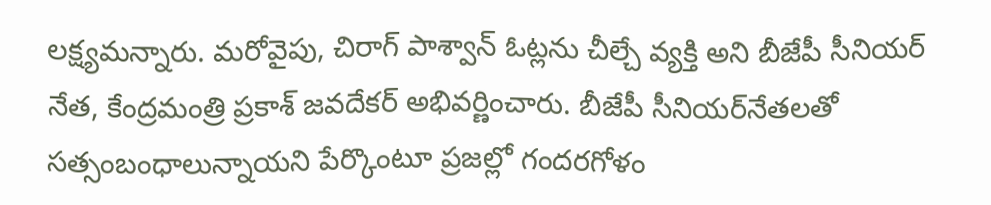లక్ష్యమన్నారు. మరోవైపు, చిరాగ్‌ పాశ్వాన్‌ ఓట్లను చీల్చే వ్యక్తి అని బీజేపీ సీనియర్‌ నేత, కేంద్రమంత్రి ప్రకాశ్‌ జవదేకర్‌ అభివర్ణించారు. బీజేపీ సీనియర్‌నేతలతో సత్సంబంధాలున్నాయని పేర్కొంటూ ప్రజల్లో గందరగోళం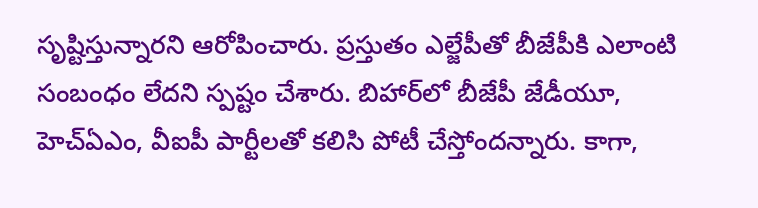సృష్టిస్తున్నారని ఆరోపించారు. ప్రస్తుతం ఎల్జేపీతో బీజేపీకి ఎలాంటి సంబంధం లేదని స్పష్టం చేశారు. బిహార్‌లో బీజేపీ జేడీయూ, హెచ్‌ఏఎం, వీఐపీ పార్టీలతో కలిసి పోటీ చేస్తోందన్నారు. కాగా,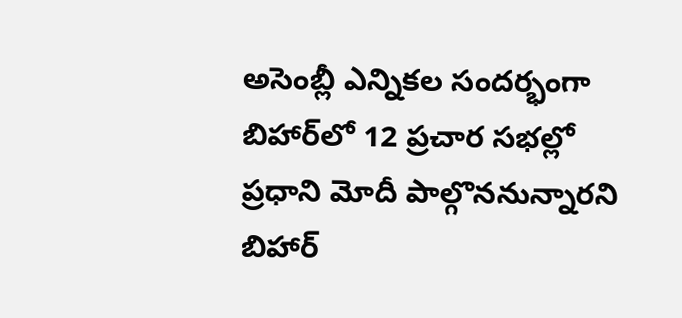అసెంబ్లీ ఎన్నికల సందర్భంగా బిహార్‌లో 12 ప్రచార సభల్లో ప్రధాని మోదీ పాల్గొననున్నారని బిహార్‌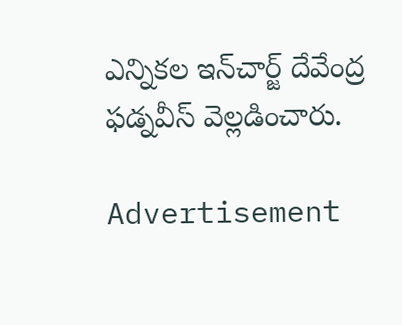ఎన్నికల ఇన్‌చార్జ్‌ దేవేంద్ర ఫడ్నవీస్‌ వెల్లడించారు.

Advertisement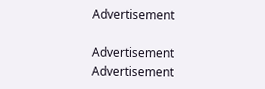Advertisement

Advertisement
Advertisement